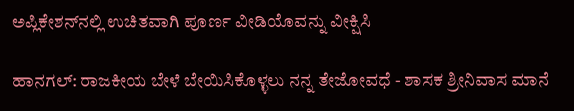ಅಪ್ಲಿಕೇಶನ್‌ನಲ್ಲಿ ಉಚಿತವಾಗಿ ಪೂರ್ಣ ವೀಡಿಯೊವನ್ನು ವೀಕ್ಷಿಸಿ

ಹಾನಗಲ್: ರಾಜಕೀಯ ಬೇಳೆ ಬೇಯಿಸಿಕೊಳ್ಳಲು ನನ್ನ ತೇಜೋವಧೆ - ಶಾಸಕ ಶ್ರೀನಿವಾಸ ಮಾನೆ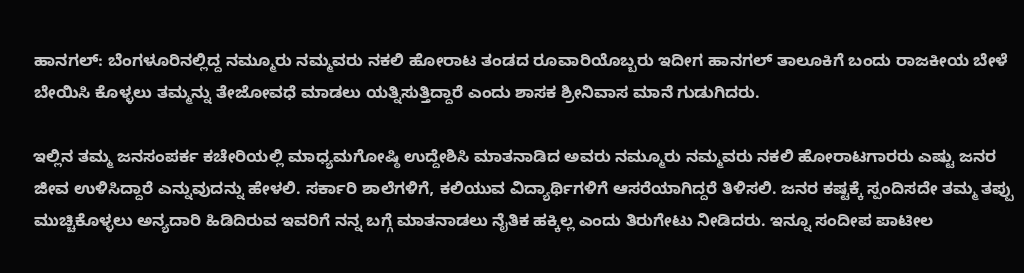ಹಾನಗಲ್: ಬೆಂಗಳೂರಿನಲ್ಲಿದ್ದ ನಮ್ಮೂರು ನಮ್ಮವರು ನಕಲಿ ಹೋರಾಟ ತಂಡದ ರೂವಾರಿಯೊಬ್ಬರು ಇದೀಗ ಹಾನಗಲ್ ತಾಲೂಕಿಗೆ ಬಂದು ರಾಜಕೀಯ ಬೇಳೆ ಬೇಯಿಸಿ ಕೊಳ್ಳಲು ತಮ್ಮನ್ನು ತೇಜೋವಧೆ ಮಾಡಲು ಯತ್ನಿಸುತ್ತಿದ್ದಾರೆ ಎಂದು ಶಾಸಕ ಶ್ರೀನಿವಾಸ ಮಾನೆ ಗುಡುಗಿದರು.

ಇಲ್ಲಿನ ತಮ್ಮ ಜನಸಂಪರ್ಕ ಕಚೇರಿಯಲ್ಲಿ ಮಾಧ್ಯಮಗೋಷ್ಠಿ ಉದ್ದೇಶಿಸಿ ಮಾತನಾಡಿದ ಅವರು ನಮ್ಮೂರು ನಮ್ಮವರು ನಕಲಿ ಹೋರಾಟಗಾರರು ಎಷ್ಟು ಜನರ ಜೀವ ಉಳಿಸಿದ್ದಾರೆ ಎನ್ನುವುದನ್ನು ಹೇಳಲಿ. ಸರ್ಕಾರಿ ಶಾಲೆಗಳಿಗೆ, ಕಲಿಯುವ ವಿದ್ಯಾರ್ಥಿಗಳಿಗೆ ಆಸರೆಯಾಗಿದ್ದರೆ ತಿಳಿಸಲಿ. ಜನರ ಕಷ್ಟಕ್ಕೆ ಸ್ಪಂದಿಸದೇ ತಮ್ಮ ತಪ್ಪು ಮುಚ್ಚಿಕೊಳ್ಳಲು ಅನ್ಯದಾರಿ ಹಿಡಿದಿರುವ ಇವರಿಗೆ ನನ್ನ ಬಗ್ಗೆ ಮಾತನಾಡಲು ನೈತಿಕ ಹಕ್ಕಿಲ್ಲ ಎಂದು ತಿರುಗೇಟು ನೀಡಿದರು. ಇನ್ನೂ ಸಂದೀಪ ಪಾಟೀಲ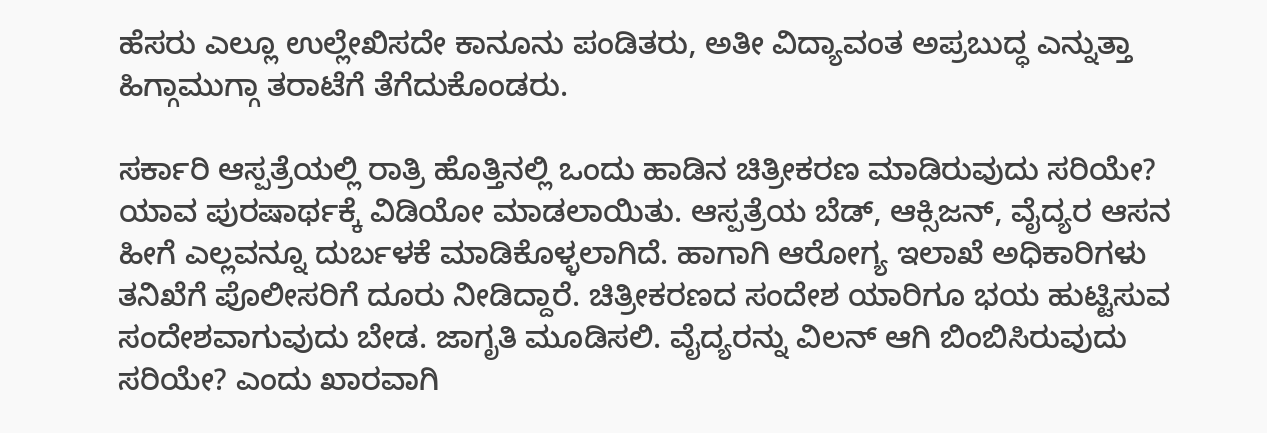ಹೆಸರು ಎಲ್ಲೂ ಉಲ್ಲೇಖಿಸದೇ ಕಾನೂನು ಪಂಡಿತರು, ಅತೀ ವಿದ್ಯಾವಂತ ಅಪ್ರಬುದ್ಧ ಎನ್ನುತ್ತಾ ಹಿಗ್ಗಾಮುಗ್ಗಾ ತರಾಟೆಗೆ ತೆಗೆದುಕೊಂಡರು.

ಸರ್ಕಾರಿ ಆಸ್ಪತ್ರೆಯಲ್ಲಿ ರಾತ್ರಿ ಹೊತ್ತಿನಲ್ಲಿ ಒಂದು ಹಾಡಿನ ಚಿತ್ರೀಕರಣ ಮಾಡಿರುವುದು ಸರಿಯೇ? ಯಾವ ಪುರಷಾರ್ಥಕ್ಕೆ ವಿಡಿಯೋ ಮಾಡಲಾಯಿತು. ಆಸ್ಪತ್ರೆಯ ಬೆಡ್, ಆಕ್ಸಿಜನ್, ವೈದ್ಯರ ಆಸನ ಹೀಗೆ ಎಲ್ಲವನ್ನೂ ದುರ್ಬಳಕೆ ಮಾಡಿಕೊಳ್ಳಲಾಗಿದೆ. ಹಾಗಾಗಿ ಆರೋಗ್ಯ ಇಲಾಖೆ ಅಧಿಕಾರಿಗಳು ತನಿಖೆಗೆ ಪೊಲೀಸರಿಗೆ ದೂರು ನೀಡಿದ್ದಾರೆ. ಚಿತ್ರೀಕರಣದ ಸಂದೇಶ ಯಾರಿಗೂ ಭಯ ಹುಟ್ಟಿಸುವ ಸಂದೇಶವಾಗುವುದು ಬೇಡ. ಜಾಗೃತಿ ಮೂಡಿಸಲಿ. ವೈದ್ಯರನ್ನು ವಿಲನ್ ಆಗಿ ಬಿಂಬಿಸಿರುವುದು ಸರಿಯೇ? ಎಂದು ಖಾರವಾಗಿ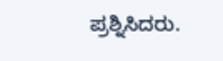ಪ್ರಶ್ನಿಸಿದರು.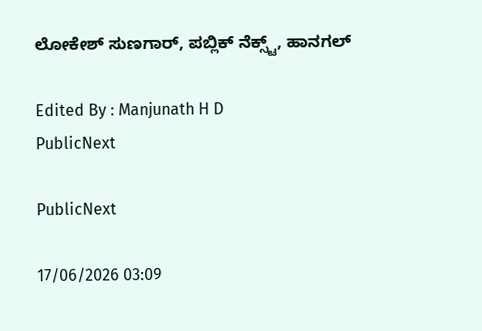ಲೋಕೇಶ್ ಸುಣಗಾರ್, ಪಬ್ಲಿಕ್ ನೆಕ್ಸ್ಟ್, ಹಾನಗಲ್

Edited By : Manjunath H D
PublicNext

PublicNext

17/06/2026 03:09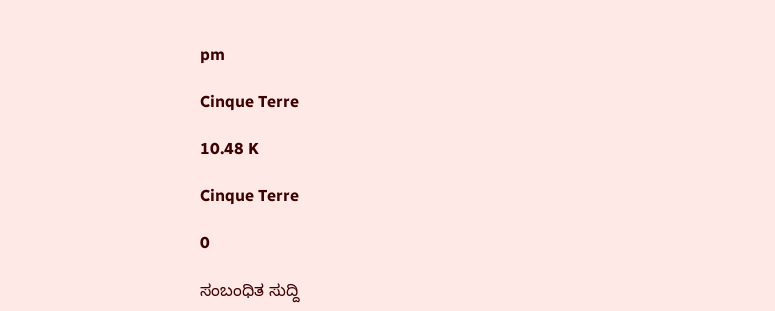pm

Cinque Terre

10.48 K

Cinque Terre

0

ಸಂಬಂಧಿತ ಸುದ್ದಿ